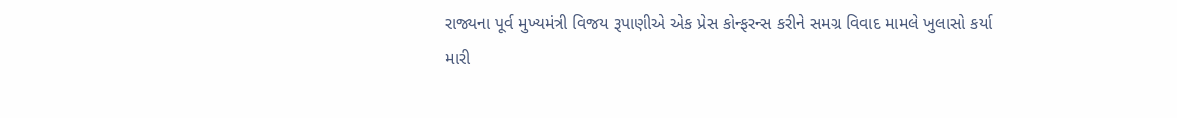રાજ્યના પૂર્વ મુખ્યમંત્રી વિજય રૂપાણીએ એક પ્રેસ કોન્ફરન્સ કરીને સમગ્ર વિવાદ મામલે ખુલાસો કર્યા
મારી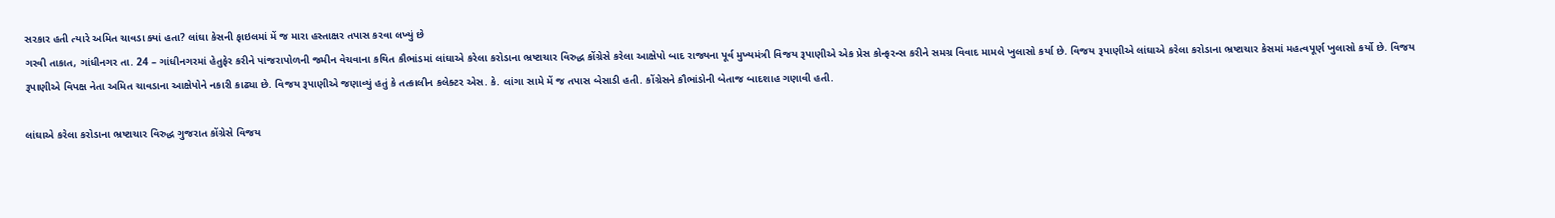સરકાર હતી ત્યારે અમિત ચાવડા ક્યાં હતા? લાંઘા કેસની ફાઇલમાં મેં જ મારા હસ્તાક્ષર તપાસ કરવા લખ્યું છે
ગરવી તાકાત, ગાંધીનગર તા. 24 – ગાંધીનગરમાં હેતુફેર કરીને પાંજરાપોળની જમીન વેચવાના કથિત કૌભાંડમાં લાંઘાએ કરેલા કરોડાના ભ્રષ્ટાચાર વિરુદ્ધ કોંગ્રેસે કરેલા આક્ષેપો બાદ રાજ્યના પૂર્વ મુખ્યમંત્રી વિજય રૂપાણીએ એક પ્રેસ કોન્ફરન્સ કરીને સમગ્ર વિવાદ મામલે ખુલાસો કર્યા છે. વિજય રૂપાણીએ લાંઘાએ કરેલા કરોડાના ભ્રષ્ટાચાર કેસમાં મહત્વપૂર્ણ ખુલાસો કર્યો છે. વિજય રૂપાણીએ વિપક્ષ નેતા અમિત ચાવડાના આક્ષેપોને નકારી કાઢ્યા છે. વિજય રૂપાણીએ જણાવ્યું હતું કે તત્કાલીન કલેક્ટર એસ. કે. લાંગા સામે મેં જ તપાસ બેસાડી હતી. કોંગ્રેસને કૌભાંડોની બેતાજ બાદશાહ ગણાવી હતી.

લાંઘાએ કરેલા કરોડાના ભ્રષ્ટાચાર વિરુદ્ધ ગુજરાત કોંગ્રેસે વિજય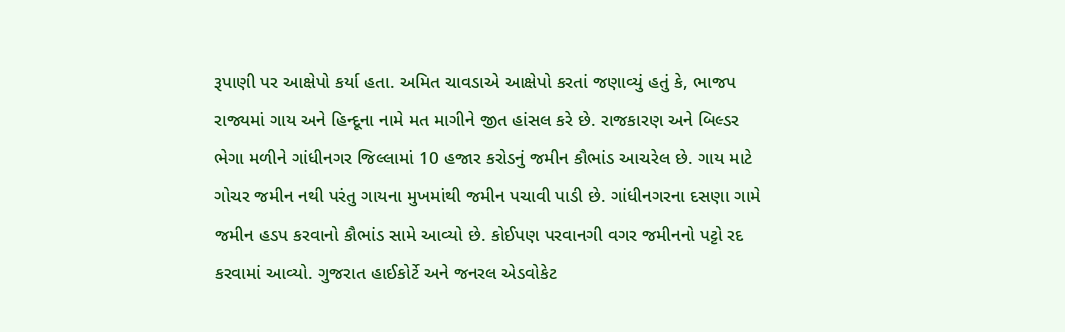રૂપાણી પર આક્ષેપો કર્યા હતા. અમિત ચાવડાએ આક્ષેપો કરતાં જણાવ્યું હતું કે, ભાજપ રાજ્યમાં ગાય અને હિન્દૂના નામે મત માગીને જીત હાંસલ કરે છે. રાજકારણ અને બિલ્ડર ભેગા મળીને ગાંધીનગર જિલ્લામાં 10 હજાર કરોડનું જમીન કૌભાંડ આચરેલ છે. ગાય માટે ગોચર જમીન નથી પરંતુ ગાયના મુખમાંથી જમીન પચાવી પાડી છે. ગાંધીનગરના દસણા ગામે જમીન હડપ કરવાનો કૌભાંડ સામે આવ્યો છે. કોઈપણ પરવાનગી વગર જમીનનો પટ્ટો રદ કરવામાં આવ્યો. ગુજરાત હાઈકોર્ટે અને જનરલ એડવોકેટ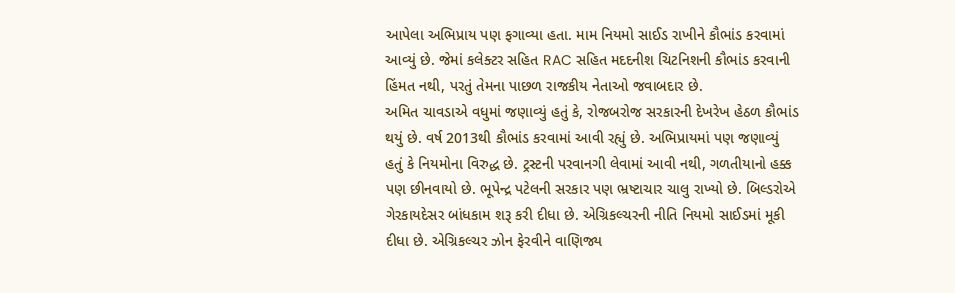આપેલા અભિપ્રાય પણ ફગાવ્યા હતા. મામ નિયમો સાઈડ રાખીને કૌભાંડ કરવામાં આવ્યું છે. જેમાં કલેક્ટર સહિત RAC સહિત મદદનીશ ચિટનિશની કૌભાંડ કરવાની હિંમત નથી, પરતું તેમના પાછળ રાજકીય નેતાઓ જવાબદાર છે.
અમિત ચાવડાએ વધુમાં જણાવ્યું હતું કે, રોજબરોજ સરકારની દેખરેખ હેઠળ કૌભાંડ થયું છે. વર્ષ 2013થી કૌભાંડ કરવામાં આવી રહ્યું છે. અભિપ્રાયમાં પણ જણાવ્યું હતું કે નિયમોના વિરુદ્ધ છે. ટ્રસ્ટની પરવાનગી લેવામાં આવી નથી, ગળતીયાનો હક્ક પણ છીનવાયો છે. ભૂપેન્દ્ર પટેલની સરકાર પણ ભ્રષ્ટાચાર ચાલુ રાખ્યો છે. બિલ્ડરોએ ગેરકાયદેસર બાંધકામ શરૂ કરી દીધા છે. એગ્રિકલ્ચરની નીતિ નિયમો સાઈડમાં મૂકી દીધા છે. એગ્રિકલ્ચર ઝોન ફેરવીને વાણિજ્ય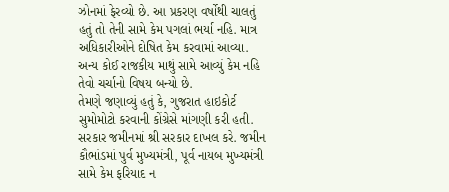ઝોનમાં ફેરવ્યો છે. આ પ્રકરણ વર્ષોથી ચાલતું હતું તો તેની સામે કેમ પગલાં ભર્યા નહિ. માત્ર અધિકારીઓને દોષિત કેમ કરવામાં આવ્યા. અન્ય કોઈ રાજકીય માથું સામે આવ્યું કેમ નહિ તેવો ચર્ચાનો વિષય બન્યો છે.
તેમણે જણાવ્યું હતું કે, ગુજરાત હાઇકોર્ટ સુમોમોટો કરવાની કોંગ્રેસે માંગણી કરી હતી. સરકાર જમીનમાં શ્રી સરકાર દાખલ કરે. જમીન કૌભાંડમાં પુર્વ મુખ્યમંત્રી, પૂર્વ નાયબ મુખ્યમંત્રી સામે કેમ ફરિયાદ ન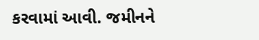કરવામાં આવી. જમીનને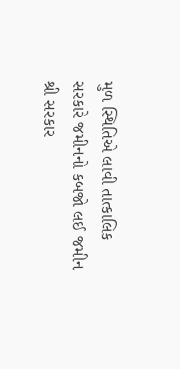મુળ સ્થિતિએ લાવી તાત્કાલિક સરકારે જમીનનો કબજો લઈ જમીન શ્રી સરકાર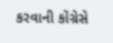કરવાની કોંગ્રેસે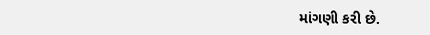માંગણી કરી છે.